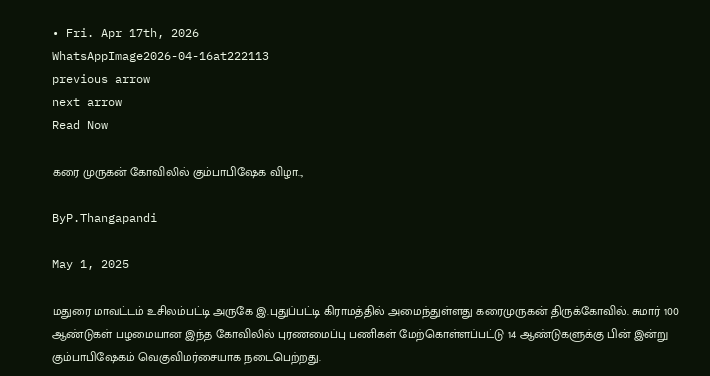• Fri. Apr 17th, 2026
WhatsAppImage2026-04-16at222113
previous arrow
next arrow
Read Now

கரை முருகன் கோவிலில் கும்பாபிஷேக விழா..,

ByP.Thangapandi

May 1, 2025

மதுரை மாவட்டம் உசிலம்பட்டி அருகே இ.புதுப்பட்டி கிராமத்தில் அமைந்துள்ளது கரைமுருகன் திருக்கோவில். சுமார் 100 ஆண்டுகள் பழமையான இந்த கோவிலில் புரணமைப்பு பணிகள் மேற்கொள்ளப்பட்டு 14 ஆண்டுகளுக்கு பின் இன்று கும்பாபிஷேகம் வெகுவிமர்சையாக நடைபெற்றது.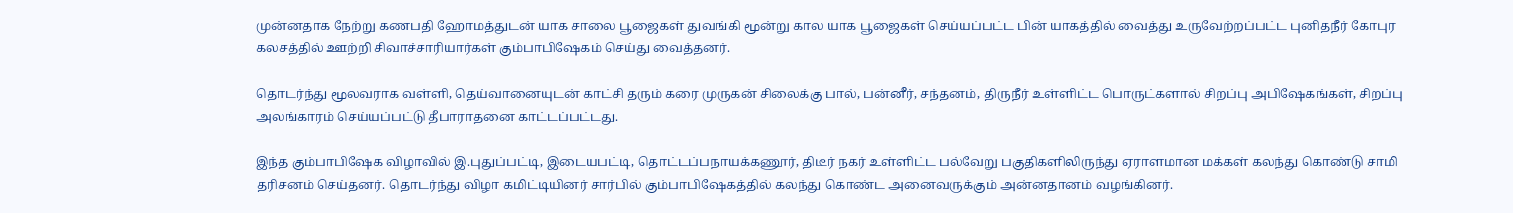முன்னதாக நேற்று கணபதி ஹோமத்துடன் யாக சாலை பூஜைகள் துவங்கி மூன்று கால யாக பூஜைகள் செய்யப்பட்ட பின் யாகத்தில் வைத்து உருவேற்றப்பட்ட புனிதநீர் கோபுர கலசத்தில் ஊற்றி சிவாச்சாரியார்கள் கும்பாபிஷேகம் செய்து வைத்தனர்.

தொடர்ந்து மூலவராக வள்ளி, தெய்வானையுடன் காட்சி தரும் கரை முருகன் சிலைக்கு பால், பன்னீர், சந்தனம், திருநீர் உள்ளிட்ட பொருட்களால் சிறப்பு அபிஷேகங்கள், சிறப்பு அலங்காரம் செய்யப்பட்டு தீபாராதனை காட்டப்பட்டது.

இந்த கும்பாபிஷேக விழாவில் இ.புதுப்பட்டி, இடையபட்டி, தொட்டப்பநாயக்கணூர், திடீர் நகர் உள்ளிட்ட பல்வேறு பகுதிகளிலிருந்து ஏராளமான மக்கள் கலந்து கொண்டு சாமி தரிசனம் செய்தனர். தொடர்ந்து விழா கமிட்டியினர் சார்பில் கும்பாபிஷேகத்தில் கலந்து கொண்ட அனைவருக்கும் அன்னதானம் வழங்கினர்.